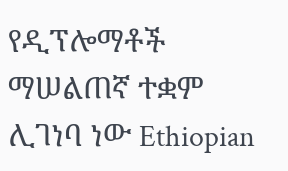የዲፕሎማቶች ማሠልጠኛ ተቋም ሊገነባ ነው Ethiopian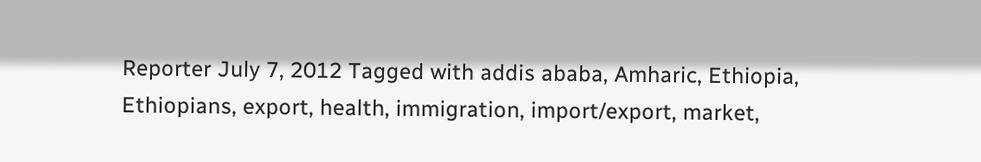Reporter July 7, 2012 Tagged with addis ababa, Amharic, Ethiopia, Ethiopians, export, health, immigration, import/export, market,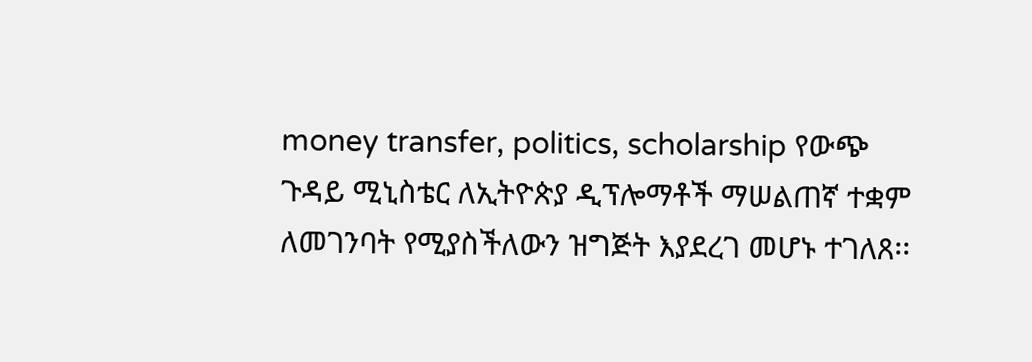money transfer, politics, scholarship የውጭ ጉዳይ ሚኒስቴር ለኢትዮጵያ ዲፕሎማቶች ማሠልጠኛ ተቋም ለመገንባት የሚያስችለውን ዝግጅት እያደረገ መሆኑ ተገለጸ፡፡